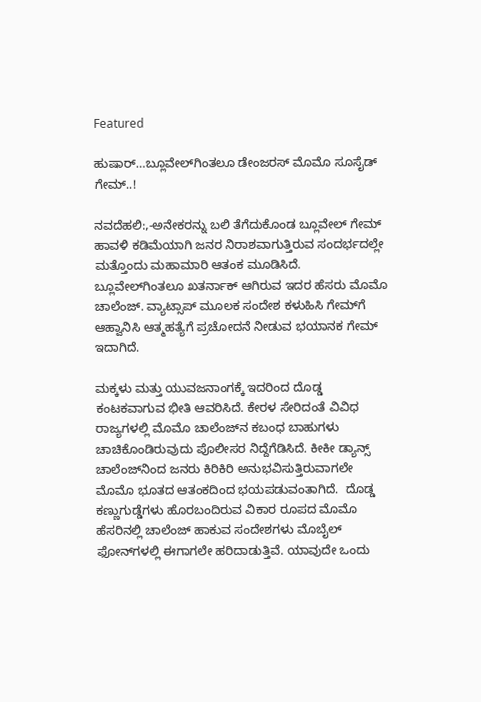Featured

ಹುಷಾರ್…ಬ್ಲೂವೇಲ್‍ಗಿಂತಲೂ ಡೇಂಜರಸ್ ಮೊಮೊ ಸೂಸೈಡ್ ಗೇಮ್..!

ನವದೆಹಲಿ:,-ಅನೇಕರನ್ನು ಬಲಿ ತೆಗೆದುಕೊಂಡ ಬ್ಲೂವೇಲ್ ಗೇಮ್ ಹಾವಳಿ ಕಡಿಮೆಯಾಗಿ ಜನರ ನಿರಾಶವಾಗುತ್ತಿರುವ ಸಂದರ್ಭದಲ್ಲೇ ಮತ್ತೊಂದು ಮಹಾಮಾರಿ ಆತಂಕ ಮೂಡಿಸಿದೆ. ಬ್ಲೂವೇಲ್‍ಗಿಂತಲೂ ಖತರ್ನಾಕ್ ಆಗಿರುವ ಇದರ ಹೆಸರು ಮೊಮೊ ಚಾಲೆಂಜ್. ವ್ಯಾಟ್ಸಾಪ್ ಮೂಲಕ ಸಂದೇಶ ಕಳುಹಿಸಿ ಗೇಮ್‍ಗೆ ಆಹ್ವಾನಿಸಿ ಆತ್ಮಹತ್ಯೆಗೆ ಪ್ರಚೋದನೆ ನೀಡುವ ಭಯಾನಕ ಗೇಮ್ ಇದಾಗಿದೆ.

ಮಕ್ಕಳು ಮತ್ತು ಯುವಜನಾಂಗಕ್ಕೆ ಇದರಿಂದ ದೊಡ್ಡ ಕಂಟಕವಾಗುವ ಭೀತಿ ಆವರಿಸಿದೆ. ಕೇರಳ ಸೇರಿದಂತೆ ವಿವಿಧ ರಾಜ್ಯಗಳಲ್ಲಿ ಮೊಮೊ ಚಾಲೆಂಜ್‍ನ ಕಬಂಧ ಬಾಹುಗಳು ಚಾಚಿಕೊಂಡಿರುವುದು ಪೊಲೀಸರ ನಿದ್ದೆಗೆಡಿಸಿದೆ. ಕೀಕೀ ಡ್ಯಾನ್ಸ್ ಚಾಲೆಂಜ್‍ನಿಂದ ಜನರು ಕಿರಿಕಿರಿ ಅನುಭವಿಸುತ್ತಿರುವಾಗಲೇ ಮೊಮೊ ಭೂತದ ಆತಂಕದಿಂದ ಭಯಪಡುವಂತಾಗಿದೆ.  ದೊಡ್ಡ ಕಣ್ಣುಗುಡ್ಡೆಗಳು ಹೊರಬಂದಿರುವ ವಿಕಾರ ರೂಪದ ಮೊಮೊ ಹೆಸರಿನಲ್ಲಿ ಚಾಲೆಂಜ್ ಹಾಕುವ ಸಂದೇಶಗಳು ಮೊಬೈಲ್ ಫೋನ್‍ಗಳಲ್ಲಿ ಈಗಾಗಲೇ ಹರಿದಾಡುತ್ತಿವೆ. ಯಾವುದೇ ಒಂದು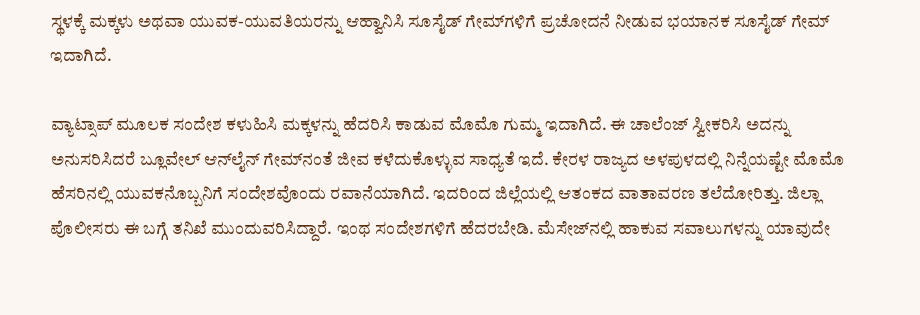ಸ್ಥಳಕ್ಕೆ ಮಕ್ಕಳು ಅಥವಾ ಯುವಕ-ಯುವತಿಯರನ್ನು ಆಹ್ವಾನಿಸಿ ಸೂಸೈಡ್ ಗೇಮ್‍ಗಳಿಗೆ ಪ್ರಚೋದನೆ ನೀಡುವ ಭಯಾನಕ ಸೂಸೈಡ್ ಗೇಮ್ ಇದಾಗಿದೆ.

ವ್ಯಾಟ್ಸಾಪ್ ಮೂಲಕ ಸಂದೇಶ ಕಳುಹಿಸಿ ಮಕ್ಕಳನ್ನು ಹೆದರಿಸಿ ಕಾಡುವ ಮೊಮೊ ಗುಮ್ಮ ಇದಾಗಿದೆ. ಈ ಚಾಲೆಂಜ್ ಸ್ವೀಕರಿಸಿ ಅದನ್ನು ಅನುಸರಿಸಿದರೆ ಬ್ಲೂವೇಲ್ ಆನ್‍ಲೈನ್ ಗೇಮ್‍ನಂತೆ ಜೀವ ಕಳೆದುಕೊಳ್ಳುವ ಸಾಧ್ಯತೆ ಇದೆ. ಕೇರಳ ರಾಜ್ಯದ ಅಳಪುಳದಲ್ಲಿ ನಿನ್ನೆಯಷ್ಟೇ ಮೊಮೊ ಹೆಸರಿನಲ್ಲಿ ಯುವಕನೊಬ್ಬನಿಗೆ ಸಂದೇಶವೊಂದು ರವಾನೆಯಾಗಿದೆ. ಇದರಿಂದ ಜಿಲ್ಲೆಯಲ್ಲಿ ಆತಂಕದ ವಾತಾವರಣ ತಲೆದೋರಿತ್ತು. ಜಿಲ್ಲಾ ಪೊಲೀಸರು ಈ ಬಗ್ಗೆ ತನಿಖೆ ಮುಂದುವರಿಸಿದ್ದಾರೆ. ಇಂಥ ಸಂದೇಶಗಳಿಗೆ ಹೆದರಬೇಡಿ. ಮೆಸೇಜ್‍ನಲ್ಲಿ ಹಾಕುವ ಸವಾಲುಗಳನ್ನು ಯಾವುದೇ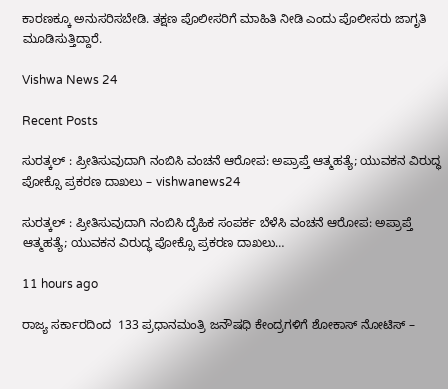ಕಾರಣಕ್ಕೂ ಅನುಸರಿಸಬೇಡಿ. ತಕ್ಷಣ ಪೊಲೀಸರಿಗೆ ಮಾಹಿತಿ ನೀಡಿ ಎಂದು ಪೊಲೀಸರು ಜಾಗೃತಿ ಮೂಡಿಸುತ್ತಿದ್ದಾರೆ.

Vishwa News 24

Recent Posts

ಸುರತ್ಕಲ್ : ಪ್ರೀತಿಸುವುದಾಗಿ ನಂಬಿಸಿ ವಂಚನೆ ಆರೋಪ: ಅಪ್ರಾಪ್ತೆ ಆತ್ಮಹತ್ಯೆ; ಯುವಕನ ವಿರುದ್ಧ ಪೋಕ್ಸೊ ಪ್ರಕರಣ ದಾಖಲು – vishwanews24

ಸುರತ್ಕಲ್ : ಪ್ರೀತಿಸುವುದಾಗಿ ನಂಬಿಸಿ ದೈಹಿಕ ಸಂಪರ್ಕ ಬೆಳೆಸಿ ವಂಚನೆ ಆರೋಪ: ಅಪ್ರಾಪ್ತೆ ಆತ್ಮಹತ್ಯೆ; ಯುವಕನ ವಿರುದ್ಧ ಪೋಕ್ಸೊ ಪ್ರಕರಣ ದಾಖಲು…

11 hours ago

ರಾಜ್ಯ ಸರ್ಕಾರದಿಂದ  133 ಪ್ರಧಾನಮಂತ್ರಿ ಜನೌಷಧಿ ಕೇಂದ್ರಗಳಿಗೆ ಶೋಕಾಸ್ ನೋಟಿಸ್ –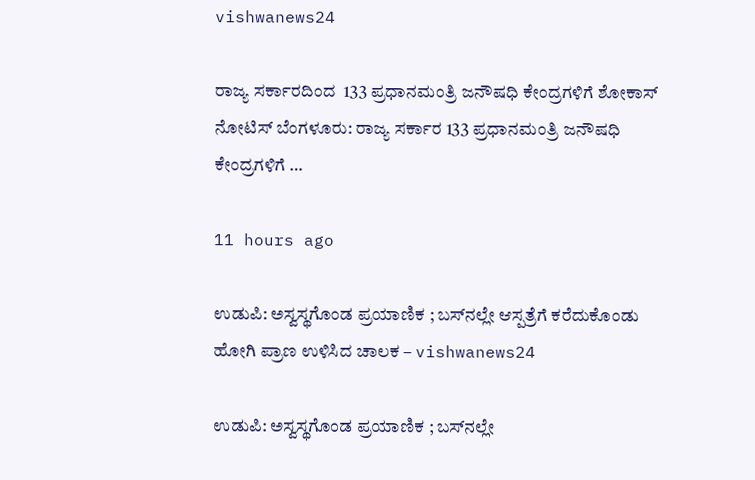vishwanews24

ರಾಜ್ಯ ಸರ್ಕಾರದಿಂದ  133 ಪ್ರಧಾನಮಂತ್ರಿ ಜನೌಷಧಿ ಕೇಂದ್ರಗಳಿಗೆ ಶೋಕಾಸ್ ನೋಟಿಸ್ ಬೆಂಗಳೂರು: ರಾಜ್ಯ ಸರ್ಕಾರ 133 ಪ್ರಧಾನಮಂತ್ರಿ ಜನೌಷಧಿ ಕೇಂದ್ರಗಳಿಗೆ …

11 hours ago

ಉಡುಪಿ: ಅಸ್ವಸ್ಥಗೊಂಡ ಪ್ರಯಾಣಿಕ ; ಬಸ್‌ನಲ್ಲೇ ಆಸ್ಪತ್ರೆಗೆ ಕರೆದುಕೊಂಡು ಹೋಗಿ ಪ್ರಾಣ ಉಳಿಸಿದ ಚಾಲಕ – vishwanews24

ಉಡುಪಿ: ಅಸ್ವಸ್ಥಗೊಂಡ ಪ್ರಯಾಣಿಕ ; ಬಸ್‌ನಲ್ಲೇ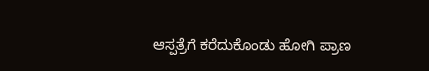ಆಸ್ಪತ್ರೆಗೆ ಕರೆದುಕೊಂಡು ಹೋಗಿ ಪ್ರಾಣ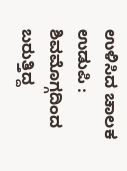ಉಳಿಸಿದ ಚಾಲಕ ಉಡುಪಿ : ಶಿವಮೊಗ್ಗದಿಂದ ಬರುತ್ತಿದ್ದ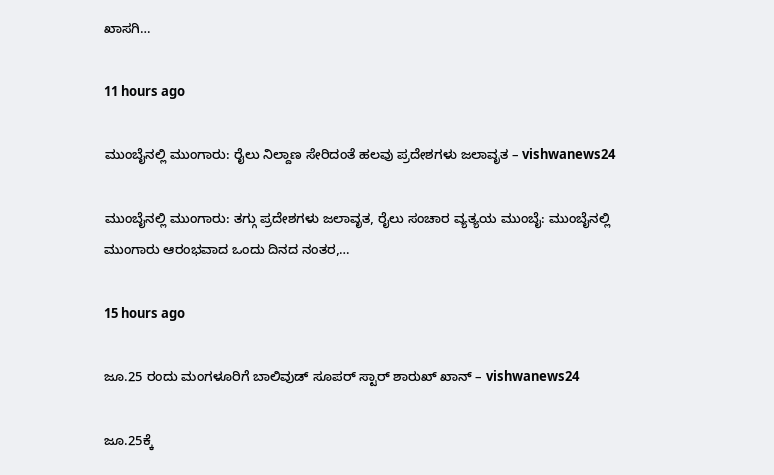ಖಾಸಗಿ…

11 hours ago

ಮುಂಬೈನಲ್ಲಿ ಮುಂಗಾರು: ರೈಲು ನಿಲ್ದಾಣ ಸೇರಿದಂತೆ ಹಲವು ಪ್ರದೇಶಗಳು ಜಲಾವೃತ – vishwanews24

ಮುಂಬೈನಲ್ಲಿ ಮುಂಗಾರು: ತಗ್ಗು ಪ್ರದೇಶಗಳು ಜಲಾವೃತ, ರೈಲು ಸಂಚಾರ ವ್ಯತ್ಯಯ ಮುಂಬೈ: ಮುಂಬೈನಲ್ಲಿ ಮುಂಗಾರು ಆರಂಭವಾದ ಒಂದು ದಿನದ ನಂತರ,…

15 hours ago

ಜೂ.25 ರಂದು ಮಂಗಳೂರಿಗೆ ಬಾಲಿವುಡ್ ಸೂಪರ್ ಸ್ಟಾರ್ ಶಾರುಖ್ ಖಾನ್ – vishwanews24

ಜೂ.25ಕ್ಕೆ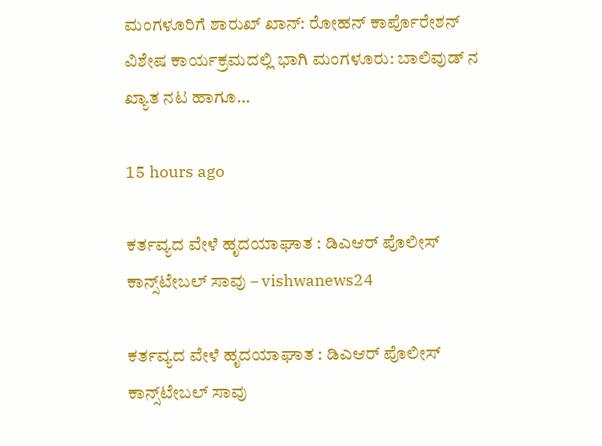ಮಂಗಳೂರಿಗೆ ಶಾರುಖ್ ಖಾನ್: ರೋಹನ್ ಕಾರ್ಪೊರೇಶನ್ ವಿಶೇಷ ಕಾರ್ಯಕ್ರಮದಲ್ಲಿ ಭಾಗಿ ಮಂಗಳೂರು: ಬಾಲಿವುಡ್ ನ ಖ್ಯಾತ ನಟ ಹಾಗೂ…

15 hours ago

ಕರ್ತವ್ಯದ ವೇಳೆ ಹೃದಯಾಘಾತ : ಡಿಎಆರ್ ಪೊಲೀಸ್ ಕಾನ್ಸ್‌ಟೇಬಲ್ ಸಾವು – vishwanews24

ಕರ್ತವ್ಯದ ವೇಳೆ ಹೃದಯಾಘಾತ : ಡಿಎಆರ್ ಪೊಲೀಸ್ ಕಾನ್ಸ್‌ಟೇಬಲ್ ಸಾವು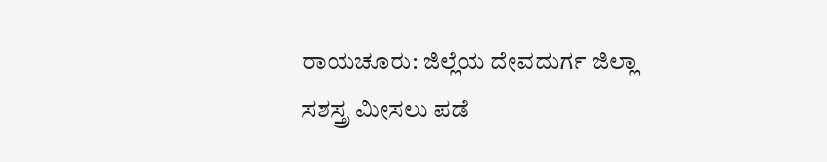ರಾಯಚೂರು: ಜಿಲ್ಲೆಯ ದೇವದುರ್ಗ ಜಿಲ್ಲಾ ಸಶಸ್ತ್ರ ಮೀಸಲು ಪಡೆ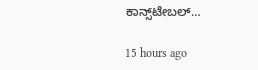ಕಾನ್ಸ್‌ಟೇಬಲ್…

15 hours ago